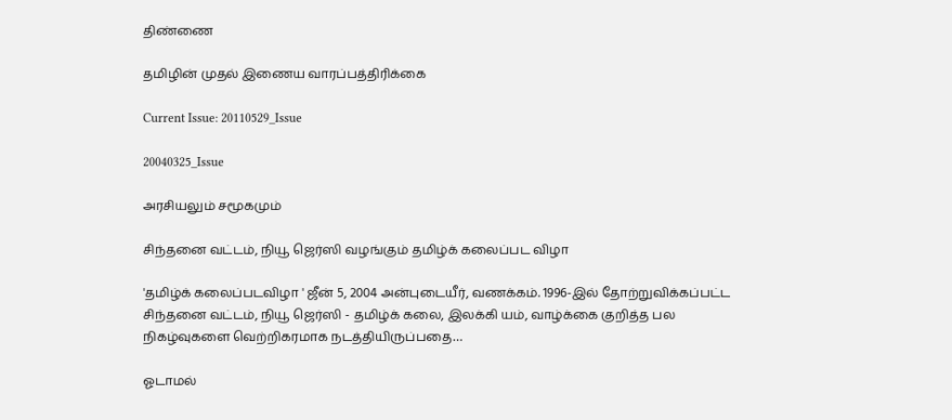திண்ணை

தமிழின் முதல் இணைய வாரப்பத்திரிக்கை

Current Issue: 20110529_Issue

20040325_Issue

அரசியலும் சமூகமும்

சிந்தனை வட்டம், நியூ ஜெர்ஸி வழங்கும் தமிழ்க் கலைப்பட விழா

'தமிழ்க் கலைப்படவிழா ' ஜீன் 5, 2004 அன்புடையீர், வணக்கம். 1996-இல் தோற்றுவிக்கப்பட்ட சிந்தனை வட்டம், நியூ ஜெர்ஸி - தமிழ்க் கலை, இலக்கி யம், வாழ்க்கை குறித்த பல நிகழ்வுகளை வெற்றிகரமாக நடத்தியிருப்பதை…

ஓடாமல்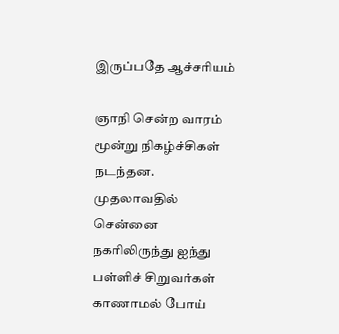இருப்பதே ஆச்சரியம்

ஞாநி சென்ற வாரம் மூன்று நிகழ்ச்சிகள் நடந்தன. முதலாவதில் சென்னை நகரிலிருந்து ஐந்து பள்ளிச் சிறுவர்கள் காணாமல் போய்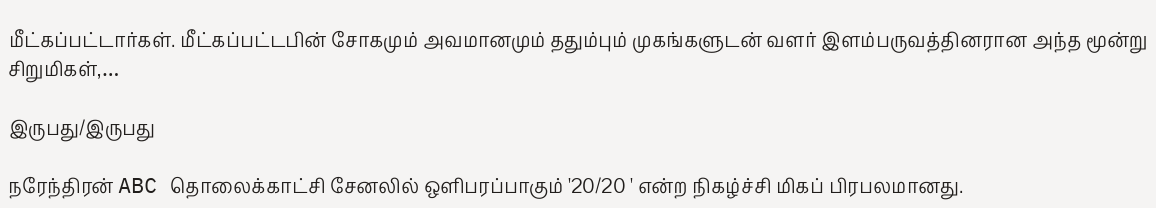மீட்கப்பட்டார்கள். மீட்கப்பட்டபின் சோகமும் அவமானமும் ததும்பும் முகங்களுடன் வளர் இளம்பருவத்தினரான அந்த மூன்று சிறுமிகள்,…

இருபது/இருபது

நரேந்திரன் ABC தொலைக்காட்சி சேனலில் ஒளிபரப்பாகும் '20/20 ' என்ற நிகழ்ச்சி மிகப் பிரபலமானது.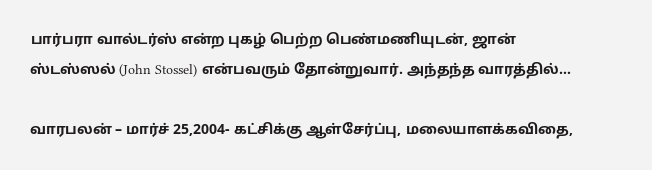பார்பரா வால்டர்ஸ் என்ற புகழ் பெற்ற பெண்மணியுடன், ஜான் ஸ்டஸ்ஸல் (John Stossel) என்பவரும் தோன்றுவார். அந்தந்த வாரத்தில்…

வாரபலன் – மார்ச் 25,2004- கட்சிக்கு ஆள்சேர்ப்பு, மலையாளக்கவிதை,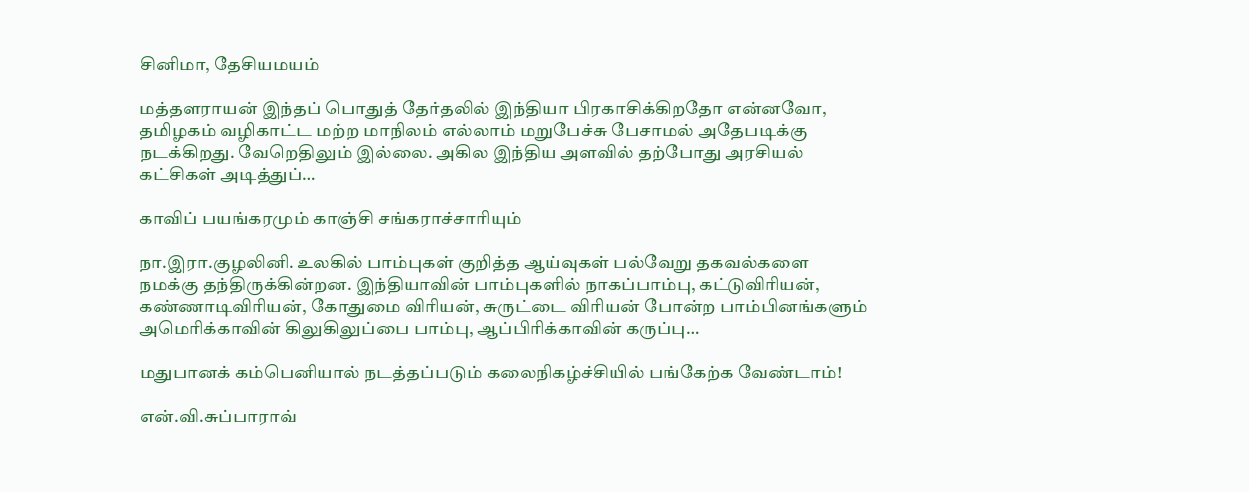சினிமா, தேசியமயம்

மத்தளராயன் இந்தப் பொதுத் தேர்தலில் இந்தியா பிரகாசிக்கிறதோ என்னவோ, தமிழகம் வழிகாட்ட மற்ற மாநிலம் எல்லாம் மறுபேச்சு பேசாமல் அதேபடிக்கு நடக்கிறது. வேறெதிலும் இல்லை. அகில இந்திய அளவில் தற்போது அரசியல் கட்சிகள் அடித்துப்…

காவிப் பயங்கரமும் காஞ்சி சங்கராச்சாரியும்

நா.இரா.குழலினி. உலகில் பாம்புகள் குறித்த ஆய்வுகள் பல்வேறு தகவல்களை நமக்கு தந்திருக்கின்றன. இந்தியாவின் பாம்புகளில் நாகப்பாம்பு, கட்டுவிரியன், கண்ணாடிவிரியன், கோதுமை விரியன், சுருட்டை விரியன் போன்ற பாம்பினங்களும் அமெரிக்காவின் கிலுகிலுப்பை பாம்பு, ஆப்பிரிக்காவின் கருப்பு…

மதுபானக் கம்பெனியால் நடத்தப்படும் கலைநிகழ்ச்சியில் பங்கேற்க வேண்டாம்!

என்.வி.சுப்பாராவ்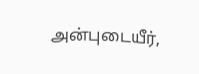அன்புடையீர்,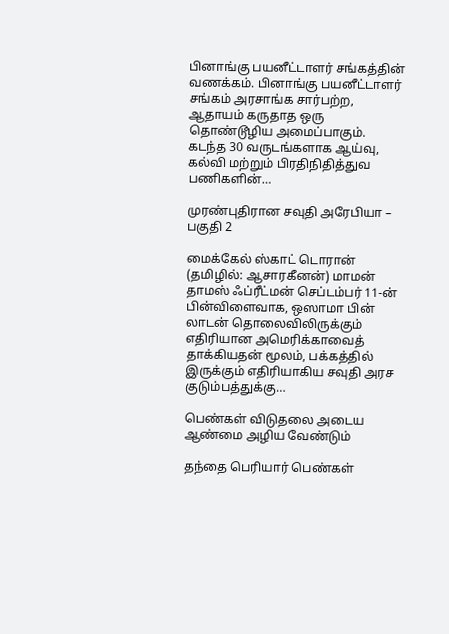பினாங்கு பயனீட்டாளர் சங்கத்தின் வணக்கம். பினாங்கு பயனீட்டாளர் சங்கம் அரசாங்க சார்பற்ற, ஆதாயம் கருதாத ஒரு தொண்டூழிய அமைப்பாகும். கடந்த 30 வருடங்களாக ஆய்வு, கல்வி மற்றும் பிரதிநிதித்துவ பணிகளின்…

முரண்புதிரான சவுதி அரேபியா – பகுதி 2

மைக்கேல் ஸ்காட் டொரான் (தமிழில்: ஆசாரகீனன்) மாமன் தாமஸ் ஃப்ரீட்மன் செப்டம்பர் 11-ன் பின்விளைவாக, ஒஸாமா பின் லாடன் தொலைவிலிருக்கும் எதிரியான அமெரிக்காவைத் தாக்கியதன் மூலம், பக்கத்தில் இருக்கும் எதிரியாகிய சவுதி அரச குடும்பத்துக்கு…

பெண்கள் விடுதலை அடைய ஆண்மை அழிய வேண்டும்

தந்தை பெரியார் பெண்கள்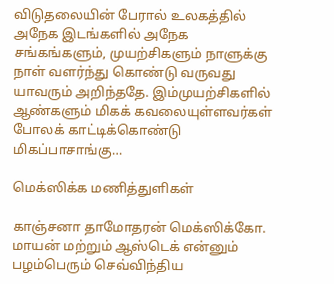விடுதலையின் பேரால் உலகத்தில் அநேக இடங்களில் அநேக சங்கங்களும், முயற்சிகளும் நாளுக்கு நாள் வளர்ந்து கொண்டு வருவது யாவரும் அறிந்ததே. இம்முயற்சிகளில் ஆண்களும் மிகக் கவலையுள்ளவர்கள் போலக் காட்டிக்கொண்டு மிகப்பாசாங்கு…

மெக்ஸிக்க மணித்துளிகள்

காஞ்சனா தாமோதரன் மெக்ஸிக்கோ. மாயன் மற்றும் ஆஸ்டெக் என்னும் பழம்பெரும் செவ்விந்திய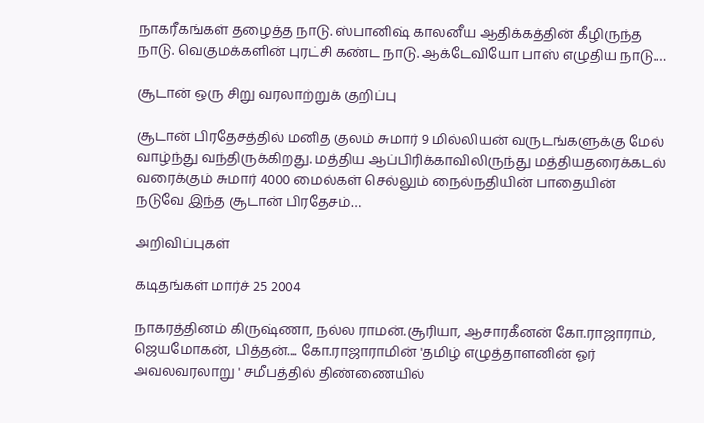நாகரீகங்கள் தழைத்த நாடு. ஸ்பானிஷ் காலனீய ஆதிக்கத்தின் கீழிருந்த நாடு. வெகுமக்களின் புரட்சி கண்ட நாடு. ஆக்டேவியோ பாஸ் எழுதிய நாடு.…

சூடான் ஒரு சிறு வரலாற்றுக் குறிப்பு

சூடான் பிரதேசத்தில் மனித குலம் சுமார் 9 மில்லியன் வருடங்களுக்கு மேல் வாழ்ந்து வந்திருக்கிறது. மத்திய ஆப்பிரிக்காவிலிருந்து மத்தியதரைக்கடல் வரைக்கும் சுமார் 4000 மைல்கள் செல்லும் நைல்நதியின் பாதையின் நடுவே இந்த சூடான் பிரதேசம்…

அறிவிப்புகள்

கடிதங்கள் மார்ச் 25 2004

நாகரத்தினம் கிருஷ்ணா, நல்ல ராமன்.சூரியா, ஆசாரகீனன் கோ.ராஜாராம், ஜெயமோகன், பித்தன்.... கோ.ராஜாராமின் 'தமிழ் எழுத்தாளனின் ஓர் அவலவரலாறு ' சமீபத்தில் திண்ணையில்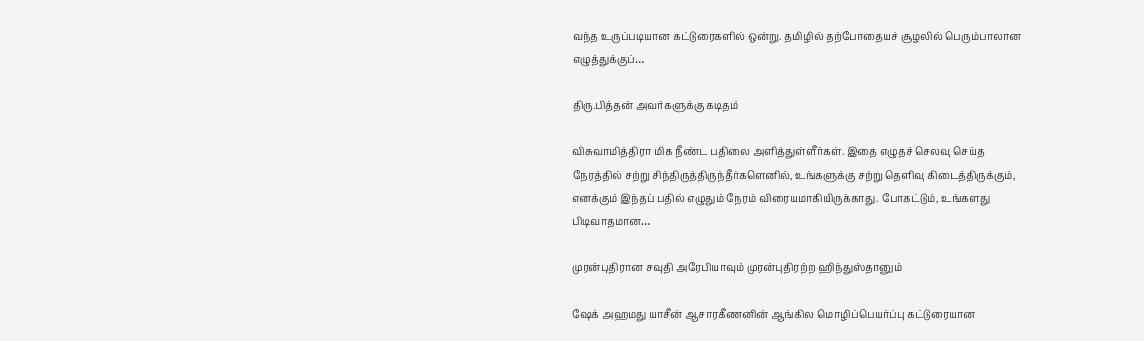வந்த உருப்படியான கட்டுரைகளில் ஒன்று. தமிழில் தற்போதையச் சூழலில் பெரும்பாலான எழுத்துக்குப்…

திரு.பித்தன் அவர்களுக்கு கடிதம்

விசுவாமித்திரா மிக நீண்ட பதிலை அளித்துள்ளீர்கள். இதை எழுதச் செலவு செய்த நேரத்தில் சற்று சிந்திருத்திருந்தீர்களெனில், உங்களுக்கு சற்று தெளிவு கிடைத்திருக்கும், எனக்கும் இந்தப் பதில் எழுதும் நேரம் விரையமாகியிருக்காது. போகட்டும், உங்களது பிடிவாதமான…

முரன்புதிரான சவுதி அரேபியாவும் முரன்புதிரற்ற ஹிந்துஸ்தானும்

ஷேக் அஹமது யாசீன் ஆசாரகீணனின் ஆங்கில மொழிப்பெயர்ப்பு கட்டுரையான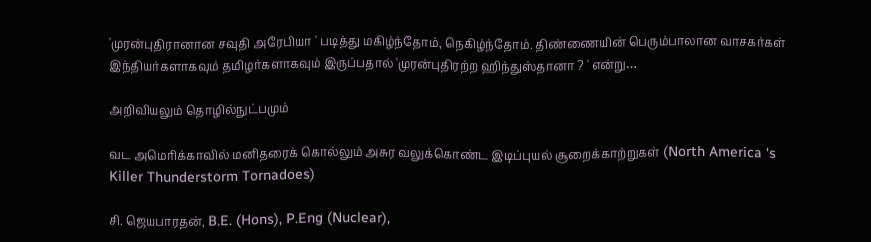'முரன்புதிரானான சவுதி அரேபியா ' படித்து மகிழ்ந்தோம், நெகிழ்ந்தோம். திண்ணையின் பெரும்பாலான வாசகர்கள் இந்தியர்களாகவும் தமிழர்களாகவும் இருப்பதால் 'முரன்புதிரற்ற ஹிந்துஸ்தானா ? ' என்று…

அறிவியலும் தொழில்நுட்பமும்

வட அமெரிக்காவில் மனிதரைக் கொல்லும் அசுர வலுக்கொண்ட இடிப்புயல் சூறைக்காற்றுகள் (North America ‘s Killer Thunderstorm Tornadoes)

சி. ஜெயபாரதன், B.E. (Hons), P.Eng (Nuclear),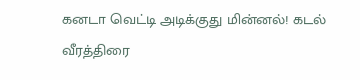கனடா வெட்டி அடிக்குது மின்னல்! கடல் வீரத்திரை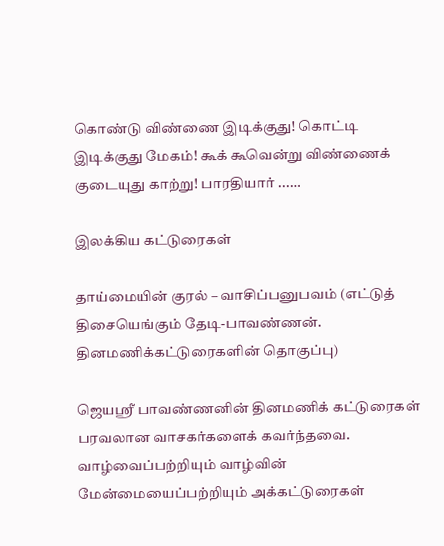கொண்டு விண்ணை இடிக்குது! கொட்டி இடிக்குது மேகம்! கூக் கூவென்று விண்ணைக் குடையுது காற்று! பாரதியார் ...…

இலக்கிய கட்டுரைகள்

தாய்மையின் குரல் – வாசிப்பனுபவம் (எட்டுத் திசையெங்கும் தேடி-பாவண்ணன். தினமணிக்கட்டுரைகளின் தொகுப்பு)

ஜெயஸ்ரீ பாவண்ணனின் தினமணிக் கட்டுரைகள் பரவலான வாசகர்களைக் கவர்ந்தவை. வாழ்வைப்பற்றியும் வாழ்வின் மேன்மையைப்பற்றியும் அக்கட்டுரைகள்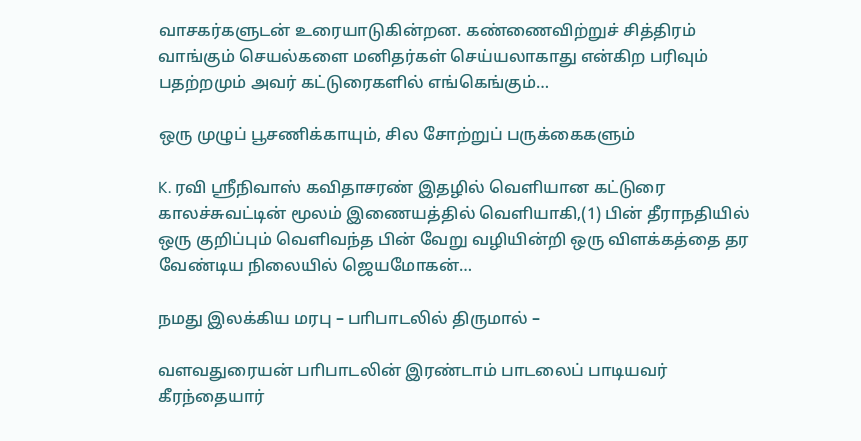வாசகர்களுடன் உரையாடுகின்றன. கண்ணைவிற்றுச் சித்திரம் வாங்கும் செயல்களை மனிதர்கள் செய்யலாகாது என்கிற பரிவும் பதற்றமும் அவர் கட்டுரைகளில் எங்கெங்கும்…

ஒரு முழுப் பூசணிக்காயும், சில சோற்றுப் பருக்கைகளும்

K. ரவி ஸ்ரீநிவாஸ் கவிதாசரண் இதழில் வெளியான கட்டுரை காலச்சுவட்டின் மூலம் இணையத்தில் வெளியாகி,(1) பின் தீராநதியில் ஒரு குறிப்பும் வெளிவந்த பின் வேறு வழியின்றி ஒரு விளக்கத்தை தர வேண்டிய நிலையில் ஜெயமோகன்…

நமது இலக்கிய மரபு – பாிபாடலில் திருமால் –

வளவதுரையன் பாிபாடலின் இரண்டாம் பாடலைப் பாடியவர் கீரந்தையார்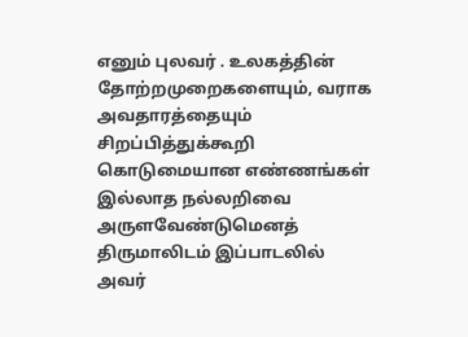எனும் புலவர் . உலகத்தின் தோற்றமுறைகளையும், வராக அவதாரத்தையும் சிறப்பித்துக்கூறி கொடுமையான எண்ணங்கள் இல்லாத நல்லறிவை அருளவேண்டுமெனத் திருமாலிடம் இப்பாடலில் அவர்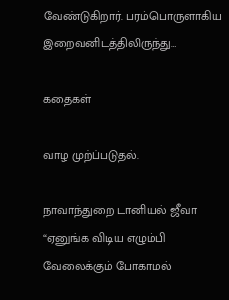வேண்டுகிறார். பரம்பொருளாகிய இறைவனிடத்திலிருந்து…

கதைகள்

வாழ முற்ப்படுதல்.

நாவாந்துறை டானியல் ஜீவா “ஏனுங்க விடிய எழும்பி வேலைக்கும் போகாமல்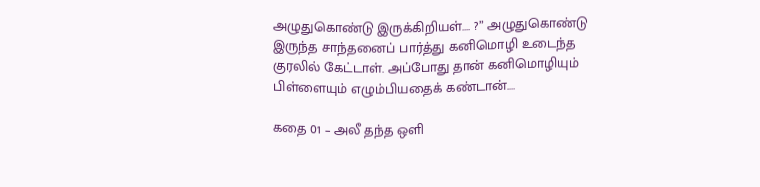அழுதுகொண்டு இருக்கிறியள்.... ?” அழுதுகொண்டு இருந்த சாந்தனைப் பார்த்து கனிமொழி உடைந்த குரலில் கேட்டாள். அப்போது தான் கனிமொழியும் பிள்ளையும் எழும்பியதைக் கண்டான்.…

கதை 01 – அலீ தந்த ஒளி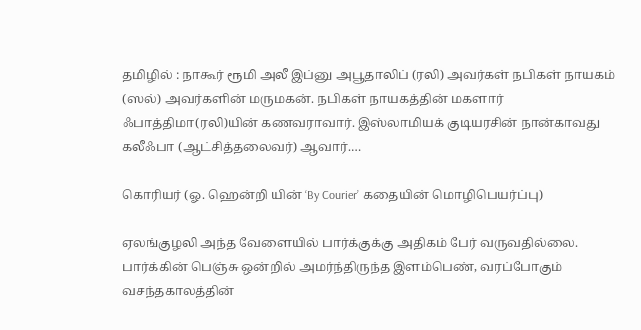தமிழில் : நாகூர் ரூமி அலீ இப்னு அபூதாலிப் (ரலி) அவர்கள் நபிகள் நாயகம் (ஸல்) அவர்களின் மருமகன். நபிகள் நாயகத்தின் மகளார் ஃபாத்திமா(ரலி)யின் கணவராவார். இஸ்லாமியக் குடியரசின் நான்காவது கலீஃபா (ஆட்சித்தலைவர்) ஆவார்.…

கொரியர் (ஓ. ஹென்றி யின் ‘By Courier’ கதையின் மொழிபெயர்ப்பு)

ஏலங்குழலி அந்த வேளையில் பார்க்குக்கு அதிகம் பேர் வருவதில்லை. பார்க்கின் பெஞ்சு ஒன்றில் அமர்ந்திருந்த இளம்பெண், வரப்போகும் வசந்தகாலத்தின்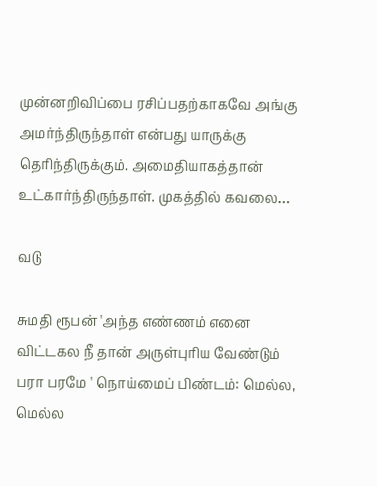முன்னறிவிப்பை ரசிப்பதற்காகவே அங்கு அமர்ந்திருந்தாள் என்பது யாருக்கு தெரிந்திருக்கும். அமைதியாகத்தான் உட்கார்ந்திருந்தாள். முகத்தில் கவலை…

வடு

சுமதி ரூபன் 'அந்த எண்ணம் எனை விட்டகல நீ தான் அருள்புரிய வேண்டும் பரா பரமே ' நொய்மைப் பிண்டம்: மெல்ல, மெல்ல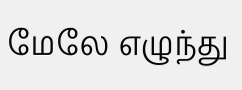மேலே எழுந்து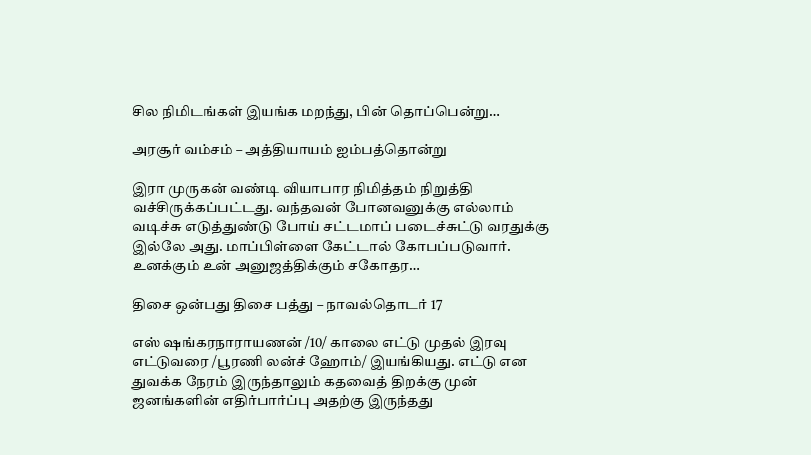சில நிமிடங்கள் இயங்க மறந்து, பின் தொப்பென்று…

அரசூர் வம்சம் – அத்தியாயம் ஐம்பத்தொன்று

இரா முருகன் வண்டி வியாபார நிமித்தம் நிறுத்தி வச்சிருக்கப்பட்டது. வந்தவன் போனவனுக்கு எல்லாம் வடிச்சு எடுத்துண்டு போய் சட்டமாப் படைச்சுட்டு வரதுக்கு இல்லே அது. மாப்பிள்ளை கேட்டால் கோபப்படுவார். உனக்கும் உன் அனுஜத்திக்கும் சகோதர…

திசை ஒன்பது திசை பத்து – நாவல்தொடர் 17

எஸ் ஷங்கரநாராயணன் /10/ காலை எட்டு முதல் இரவு எட்டுவரை /பூரணி லன்ச் ஹோம்/ இயங்கியது. எட்டு என துவக்க நேரம் இருந்தாலும் கதவைத் திறக்கு முன் ஜனங்களின் எதிர்பார்ப்பு அதற்கு இருந்தது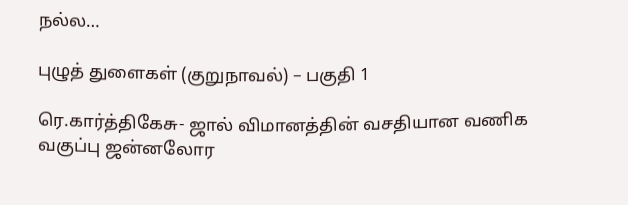நல்ல…

புழுத் துளைகள் (குறுநாவல்) – பகுதி 1

ரெ.கார்த்திகேசு- ஜால் விமானத்தின் வசதியான வணிக வகுப்பு ஜன்னலோர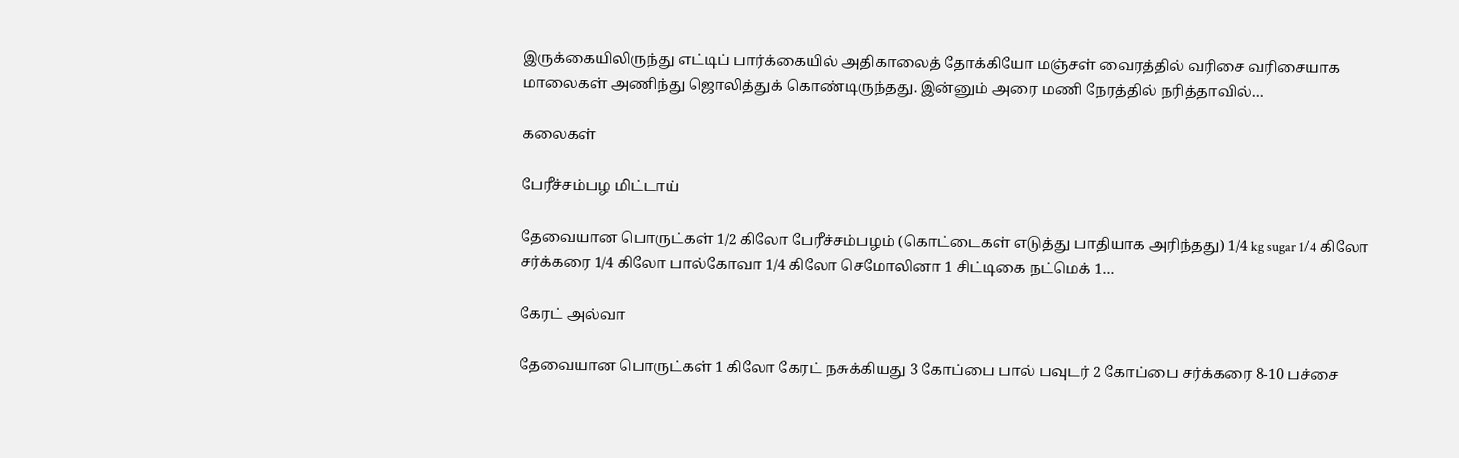இருக்கையிலிருந்து எட்டிப் பார்க்கையில் அதிகாலைத் தோக்கியோ மஞ்சள் வைரத்தில் வரிசை வரிசையாக மாலைகள் அணிந்து ஜொலித்துக் கொண்டிருந்தது. இன்னும் அரை மணி நேரத்தில் நரித்தாவில்…

கலைகள்

பேரீச்சம்பழ மிட்டாய்

தேவையான பொருட்கள் 1/2 கிலோ பேரீச்சம்பழம் (கொட்டைகள் எடுத்து பாதியாக அரிந்தது) 1/4 kg sugar 1/4 கிலோ சர்க்கரை 1/4 கிலோ பால்கோவா 1/4 கிலோ செமோலினா 1 சிட்டிகை நட்மெக் 1…

கேரட் அல்வா

தேவையான பொருட்கள் 1 கிலோ கேரட் நசுக்கியது 3 கோப்பை பால் பவுடர் 2 கோப்பை சர்க்கரை 8-10 பச்சை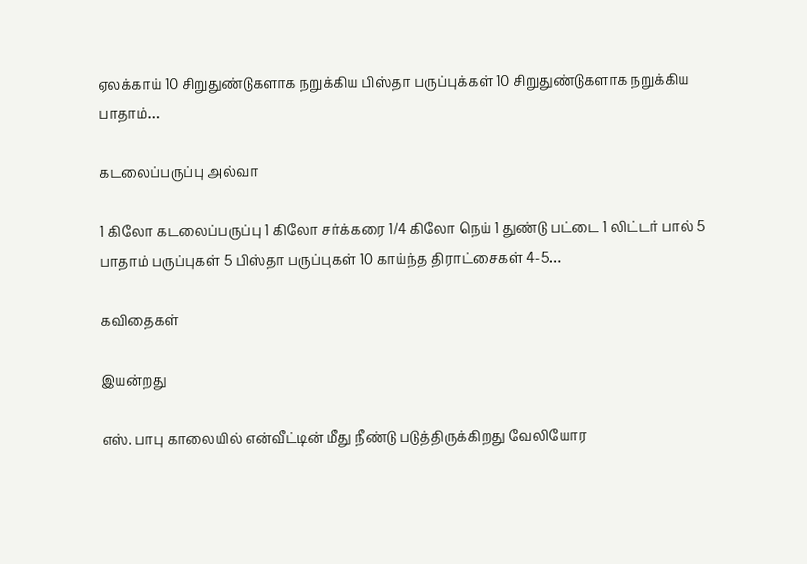ஏலக்காய் 10 சிறுதுண்டுகளாக நறுக்கிய பிஸ்தா பருப்புக்கள் 10 சிறுதுண்டுகளாக நறுக்கிய பாதாம்…

கடலைப்பருப்பு அல்வா

1 கிலோ கடலைப்பருப்பு 1 கிலோ சர்க்கரை 1/4 கிலோ நெய் 1 துண்டு பட்டை 1 லிட்டர் பால் 5 பாதாம் பருப்புகள் 5 பிஸ்தா பருப்புகள் 10 காய்ந்த திராட்சைகள் 4-5…

கவிதைகள்

இயன்றது

எஸ். பாபு காலையில் என்வீட்டின் மீது நீண்டு படுத்திருக்கிறது வேலியோர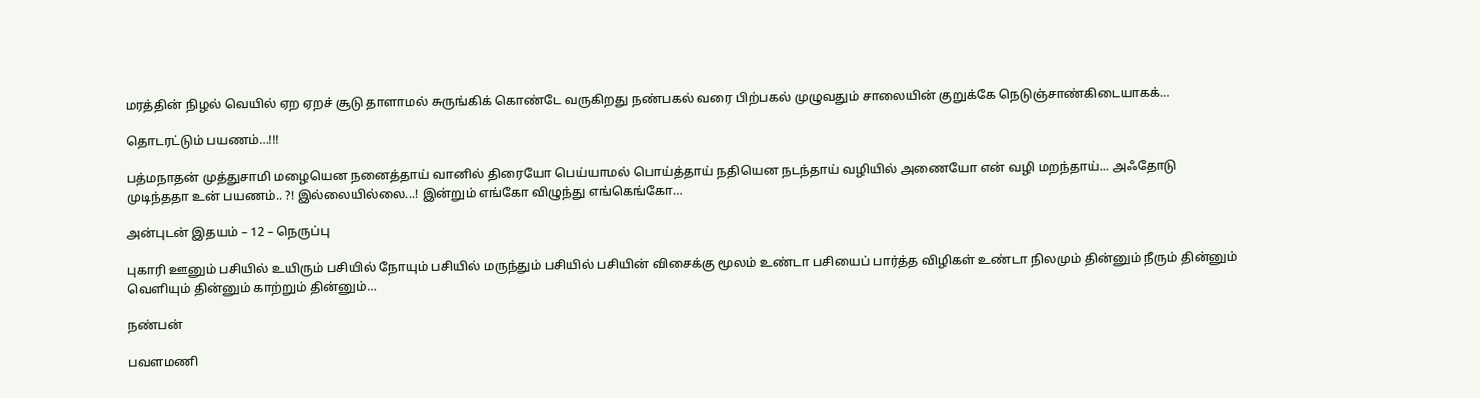மரத்தின் நிழல் வெயில் ஏற ஏறச் சூடு தாளாமல் சுருங்கிக் கொண்டே வருகிறது நண்பகல் வரை பிற்பகல் முழுவதும் சாலையின் குறுக்கே நெடுஞ்சாண்கிடையாகக்…

தொடரட்டும் பயணம்…!!!

பத்மநாதன் முத்துசாமி மழையென நனைத்தாய் வானில் திரையோ பெய்யாமல் பொய்த்தாய் நதியென நடந்தாய் வழியில் அணையோ என் வழி மறந்தாய்... அஃதோடு முடிந்ததா உன் பயணம்.. ?! இல்லையில்லை...! இன்றும் எங்கோ விழுந்து எங்கெங்கோ…

அன்புடன் இதயம் – 12 – நெருப்பு

புகாரி ஊனும் பசியில் உயிரும் பசியில் நோயும் பசியில் மருந்தும் பசியில் பசியின் விசைக்கு மூலம் உண்டா பசியைப் பார்த்த விழிகள் உண்டா நிலமும் தின்னும் நீரும் தின்னும் வெளியும் தின்னும் காற்றும் தின்னும்…

நண்பன்

பவளமணி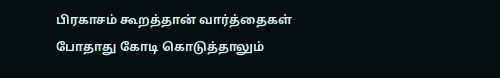பிரகாசம் கூறத்தான் வார்த்தைகள் போதாது கோடி கொடுத்தாலும்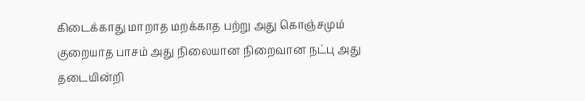கிடைக்காது மாறாத மறக்காத பற்று அது கொஞ்சமும் குறையாத பாசம் அது நிலையான நிறைவான நட்பு அது தடையின்றி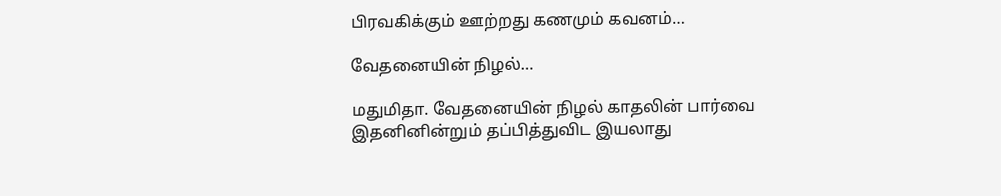பிரவகிக்கும் ஊற்றது கணமும் கவனம்…

வேதனையின் நிழல்…

மதுமிதா. வேதனையின் நிழல் காதலின் பார்வை இதனினின்றும் தப்பித்துவிட இயலாது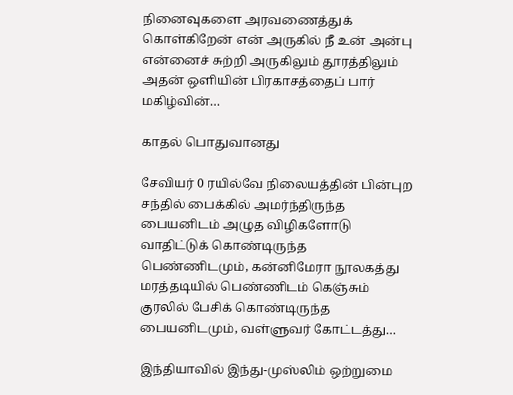நினைவுகளை அரவணைத்துக் கொள்கிறேன் என் அருகில் நீ உன் அன்பு என்னைச் சுற்றி அருகிலும் தூரத்திலும் அதன் ஒளியின் பிரகாசத்தைப் பார் மகிழ்வின்…

காதல் பொதுவானது

சேவியர் 0 ரயில்வே நிலையத்தின் பின்புற சந்தில் பைக்கில் அமர்ந்திருந்த பையனிடம் அழுத விழிகளோடு வாதிட்டுக் கொண்டிருந்த பெண்ணிடமும், கன்னிமேரா நூலகத்து மரத்தடியில் பெண்ணிடம் கெஞ்சும் குரலில் பேசிக் கொண்டிருந்த பையனிடமும், வள்ளுவர் கோட்டத்து…

இந்தியாவில் இந்து-முஸ்லிம் ஒற்றுமை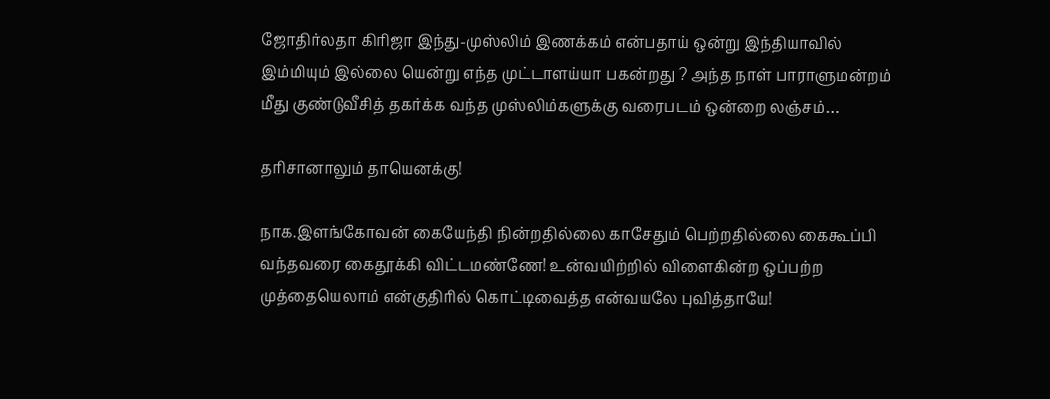ஜோதிர்லதா கிரிஜா இந்து-முஸ்லிம் இணக்கம் என்பதாய் ஒன்று இந்தியாவில் இம்மியும் இல்லை யென்று எந்த முட்டாளய்யா பகன்றது ? அந்த நாள் பாராளுமன்றம் மீது குண்டுவீசித் தகர்க்க வந்த முஸ்லிம்களுக்கு வரைபடம் ஒன்றை லஞ்சம்…

தரிசானாலும் தாயெனக்கு!

நாக.இளங்கோவன் கையேந்தி நின்றதில்லை காசேதும் பெற்றதில்லை கைகூப்பி வந்தவரை கைதூக்கி விட்டமண்ணே! உன்வயிற்றில் விளைகின்ற ஒப்பற்ற முத்தையெலாம் என்குதிரில் கொட்டிவைத்த என்வயலே புவித்தாயே!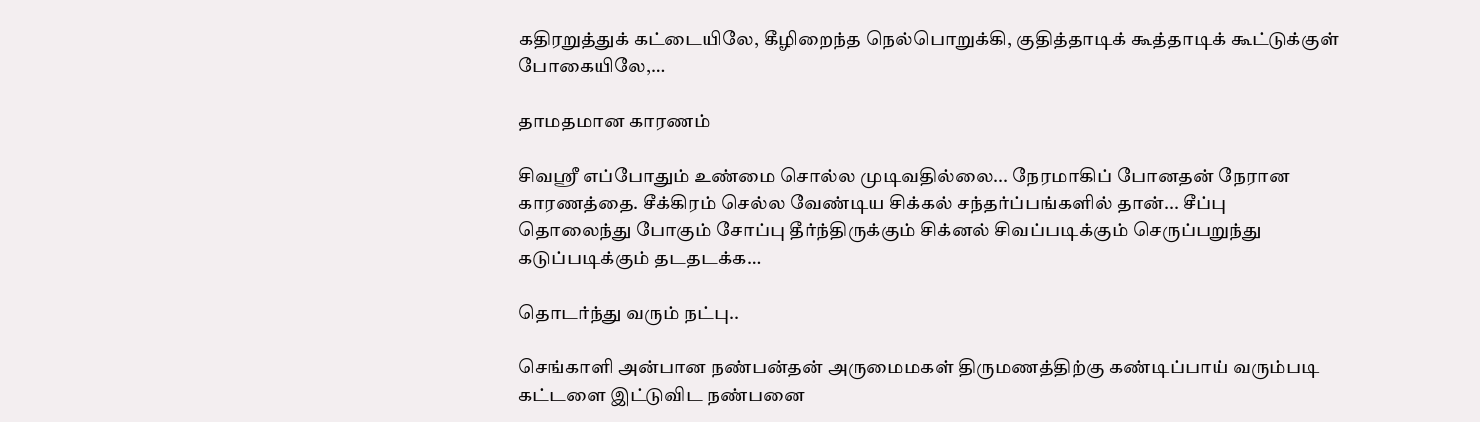கதிரறுத்துக் கட்டையிலே, கீழிறைந்த நெல்பொறுக்கி, குதித்தாடிக் கூத்தாடிக் கூட்டுக்குள் போகையிலே,…

தாமதமான காரணம்

சிவஸ்ரீ எப்போதும் உண்மை சொல்ல முடிவதில்லை... நேரமாகிப் போனதன் நேரான காரணத்தை. சீக்கிரம் செல்ல வேண்டிய சிக்கல் சந்தர்ப்பங்களில் தான்... சீப்பு தொலைந்து போகும் சோப்பு தீர்ந்திருக்கும் சிக்னல் சிவப்படிக்கும் செருப்பறுந்து கடுப்படிக்கும் தடதடக்க…

தொடர்ந்து வரும் நட்பு..

செங்காளி அன்பான நண்பன்தன் அருமைமகள் திருமணத்திற்கு கண்டிப்பாய் வரும்படி கட்டளை இட்டுவிட நண்பனை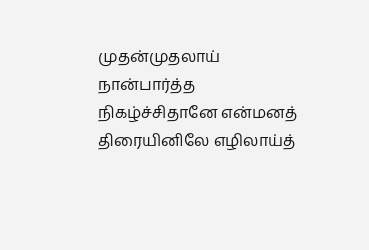முதன்முதலாய் நான்பார்த்த நிகழ்ச்சிதானே என்மனத் திரையினிலே எழிலாய்த்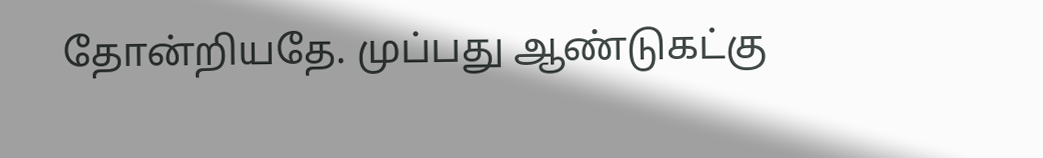தோன்றியதே. முப்பது ஆண்டுகட்கு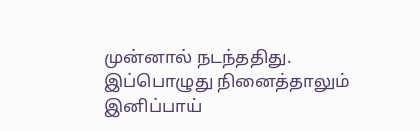முன்னால் நடந்ததிது. இப்பொழுது நினைத்தாலும் இனிப்பாய்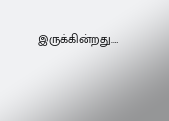இருக்கின்றது.…